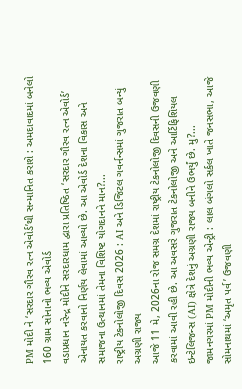PM મોદી ને ‘સરદાર ગૌરવ રત્ન એવોર્ડ’થી સન્માનિત કરાશે : અમદાવાદમાં બનેલો 160 ગ્રામ સોનાનો ભવ્ય એવોર્ડ
વડાપ્રધાન નરેન્દ્ર મોદીને સરદારધામ દ્વારા પ્રતિષ્ઠિત ‘સરદાર ગૌરવ રત્ન એવોર્ડ’ એનાયત કરવાનો નિર્ણય લેવામાં આવ્યો છે. આ એવોર્ડ દેશના વિકાસ અને સમાજના ઉત્થાનમાં તેમના વિશિષ્ટ યોગદાનને માન?...
રાષ્ટ્રીય ટેકનોલોજી દિવસ 2026 : AI અને ડિજિટલ ગવર્નન્સમાં ગુજરાત બન્યું અગ્રણી રાજ્ય
આજે 11 મે, 2026ના રોજ સમગ્ર દેશમાં રાષ્ટ્રીય ટેકનોલોજી દિવસની ઉજવણી કરવામાં આવી રહી છે. આ અવસરે ગુજરાત ટેકનોલોજી અને આર્ટિફિશિયલ ઇન્ટેલિજન્સ (AI) ક્ષેત્રે દેશનું અગ્રણી રાજ્ય બનીને ઉભર્યું છે. મુ?...
જામનગરમાં PM મોદીની ભવ્ય એન્ટ્રી : લાલ બંગલો સર્કલ ખાતે જનસભા, આજે સોમનાથમાં ‘અમૃત પર્વ’ ઉજવણી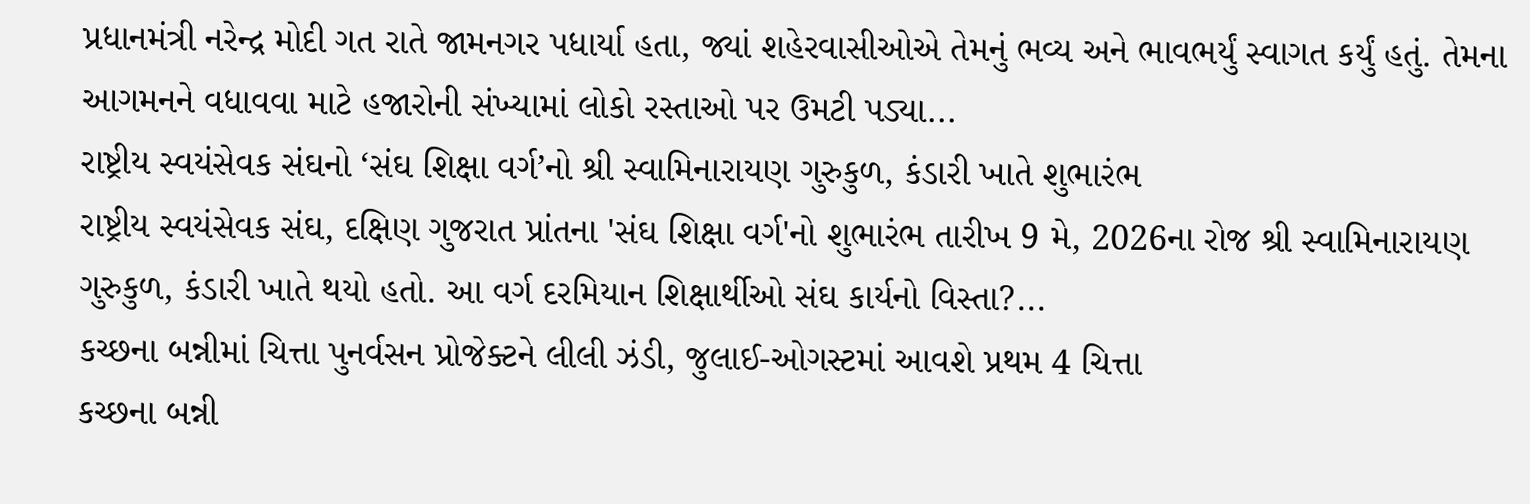પ્રધાનમંત્રી નરેન્દ્ર મોદી ગત રાતે જામનગર પધાર્યા હતા, જ્યાં શહેરવાસીઓએ તેમનું ભવ્ય અને ભાવભર્યું સ્વાગત કર્યું હતું. તેમના આગમનને વધાવવા માટે હજારોની સંખ્યામાં લોકો રસ્તાઓ પર ઉમટી પડ્યા...
રાષ્ટ્રીય સ્વયંસેવક સંઘનો ‘સંઘ શિક્ષા વર્ગ’નો શ્રી સ્વામિનારાયણ ગુરુકુળ, કંડારી ખાતે શુભારંભ
રાષ્ટ્રીય સ્વયંસેવક સંઘ, દક્ષિણ ગુજરાત પ્રાંતના 'સંઘ શિક્ષા વર્ગ'નો શુભારંભ તારીખ 9 મે, 2026ના રોજ શ્રી સ્વામિનારાયણ ગુરુકુળ, કંડારી ખાતે થયો હતો. આ વર્ગ દરમિયાન શિક્ષાર્થીઓ સંઘ કાર્યનો વિસ્તા?...
કચ્છના બન્નીમાં ચિત્તા પુનર્વસન પ્રોજેક્ટને લીલી ઝંડી, જુલાઈ-ઓગસ્ટમાં આવશે પ્રથમ 4 ચિત્તા
કચ્છના બન્ની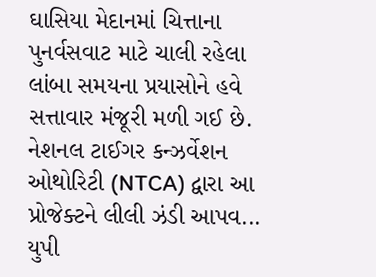ઘાસિયા મેદાનમાં ચિત્તાના પુનર્વસવાટ માટે ચાલી રહેલા લાંબા સમયના પ્રયાસોને હવે સત્તાવાર મંજૂરી મળી ગઈ છે. નેશનલ ટાઈગર કન્ઝર્વેશન ઓથોરિટી (NTCA) દ્વારા આ પ્રોજેક્ટને લીલી ઝંડી આપવ...
યુપી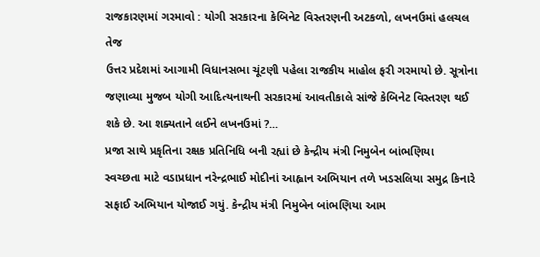રાજકારણમાં ગરમાવો : યોગી સરકારના કેબિનેટ વિસ્તરણની અટકળો, લખનઉમાં હલચલ તેજ
ઉત્તર પ્રદેશમાં આગામી વિધાનસભા ચૂંટણી પહેલા રાજકીય માહોલ ફરી ગરમાયો છે. સૂત્રોના જણાવ્યા મુજબ યોગી આદિત્યનાથની સરકારમાં આવતીકાલે સાંજે કેબિનેટ વિસ્તરણ થઈ શકે છે. આ શક્યતાને લઈને લખનઉમાં ?...
પ્રજા સાથે પ્રકૃતિના રક્ષક પ્રતિનિધિ બની રહ્યાં છે કેન્દ્રીય મંત્રી નિમુબેન બાંભણિયા
સ્વચ્છતા માટે વડાપ્રધાન નરેન્દ્રભાઈ મોદીનાં આહ્વાન અભિયાન તળે ખડસલિયા સમુદ્ર કિનારે સફાઈ અભિયાન યોજાઈ ગયું. કેન્દ્રીય મંત્રી નિમુબેન બાંભણિયા આમ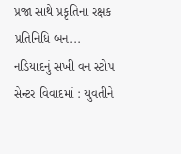પ્રજા સાથે પ્રકૃતિના રક્ષક પ્રતિનિધિ બન...
નડિયાદનું સખી વન સ્ટોપ સેન્ટર વિવાદમાં : યુવતીને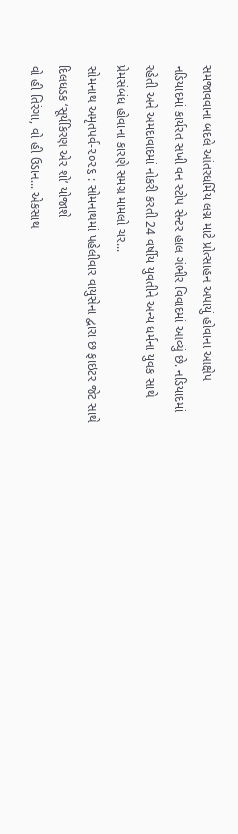સમજાવવાના બદલે આંતરધર્મિય લગ્ન માટે પ્રોત્સાહન અપાયું હોવાના આક્ષેપ
નડિયાદમાં કાર્યરત સખી વન સ્ટોપ સેન્ટર હાલ ગંભીર વિવાદમાં આવ્યું છે. નડિયાદમાં રહેતી અને અમદાવાદમાં નોકરી કરતી 24 વર્ષીય યુવતીને અન્ય ધર્મના યુવક સાથે પ્રેમસંબંધ હોવાના કારણે સમગ્ર મામલો ચર...
સોમનાથ અમૃતપર્વ-૨૦૨૬ : સોમનાથમાં પહેલીવાર વાયુસેના દ્વારા છ ફાઇટર જેટ સાથે દિલધડક ‘સૂર્યકિરણ એર શો’ યોજાશે
વો હી તિરંગા, વો હી ઉડાન... એકસાથ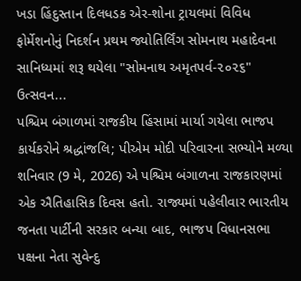ખડા હિંદુસ્તાન દિલધડક એર-શોના ટ્રાયલમાં વિવિધ ફોર્મેશનોનું નિદર્શન પ્રથમ જ્યોતિર્લિંગ સોમનાથ મહાદેવના સાનિધ્યમાં શરૂ થયેલા "સોમનાથ અમૃતપર્વ-૨૦૨૬" ઉત્સવન...
પશ્ચિમ બંગાળમાં રાજકીય હિંસામાં માર્યા ગયેલા ભાજપ કાર્યકરોને શ્રદ્ધાંજલિ; પીએમ મોદી પરિવારના સભ્યોને મળ્યા
શનિવાર (9 મે, 2026) એ પશ્ચિમ બંગાળના રાજકારણમાં એક ઐતિહાસિક દિવસ હતો. રાજ્યમાં પહેલીવાર ભારતીય જનતા પાર્ટીની સરકાર બન્યા બાદ, ભાજપ વિધાનસભા પક્ષના નેતા સુવેન્દુ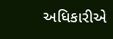અધિકારીએ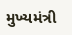મુખ્યમંત્રી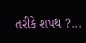તરીકે શપથ ?...